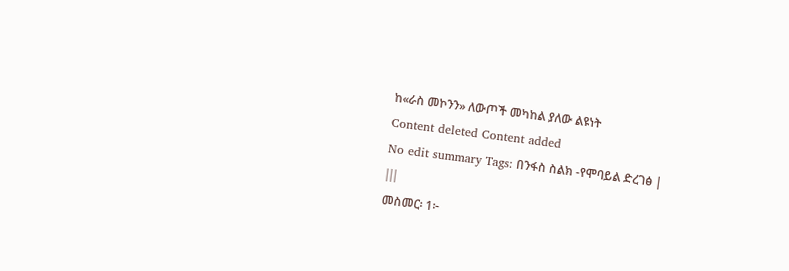ከ«ራስ መኮንን» ለውጦች መካከል ያለው ልዩነት
Content deleted Content added
No edit summary Tags: በንፋስ ስልክ -የሞባይል ድረገፅ |
|||
መስመር፡ 1፦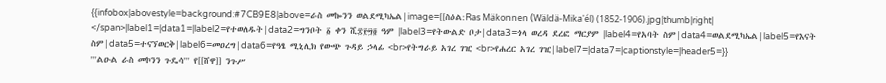{{infobox|abovestyle=background:#7CB9E8|above=ራስ መኰንን ወልደሚካኤል|image=[[ስዕል:Ras Mäkonnen (Wäldä-Mika'él) (1852-1906).jpg|thumb|right|
</span>|label1=|data1=|label2=የተወለዱት|data2=ግንቦት ፩ ቀን ሺ፰፻፵፬ ዓም |label3=የትውልድ ቦታ|data3=ጎላ ወረዳ ደረፎ ማርያም |label4=የአባት ስም|data4=ወልደሚካኤል|label5=የእናት ስም|data5=ተናኘወርቅ|label6=መዐረግ|data6=የዓፄ ሚኒሊክ የውጭ ጉዳይ ኃላፊ <br>የትግራይ አገረ ገዢ <br>የሐረር አገረ ገዢ|label7=|data7=|captionstyle=|header5=}}
'''ልዑል ራስ መኮንን ጉዴሳ''' የ[[ሸዋ]] ንጉሥ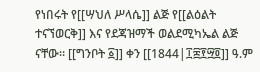የነበሩት የ[[ሣህለ ሥላሴ]] ልጅ የ[[ልዕልት ተናኘወርቅ]] እና የደጃዝማች ወልደሚካኤል ልጅ ናቸው። [[ግንቦት ፩]] ቀን [[1844|፲፰፻፵፬]] ዓ.ም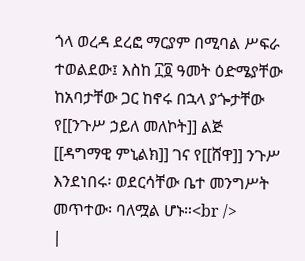ጎላ ወረዳ ደረፎ ማርያም በሚባል ሥፍራ ተወልደው፤ እስከ ፲፬ ዓመት ዕድሜያቸው ከአባታቸው ጋር ከኖሩ በኋላ ያጐታቸው የ[[ንጉሥ ኃይለ መለኮት]] ልጅ [[ዳግማዊ ምኒልክ]] ገና የ[[ሸዋ]] ንጉሥ እንደነበሩ፡ ወደርሳቸው ቤተ መንግሥት መጥተው፡ ባለሟል ሆኑ።<br />
|